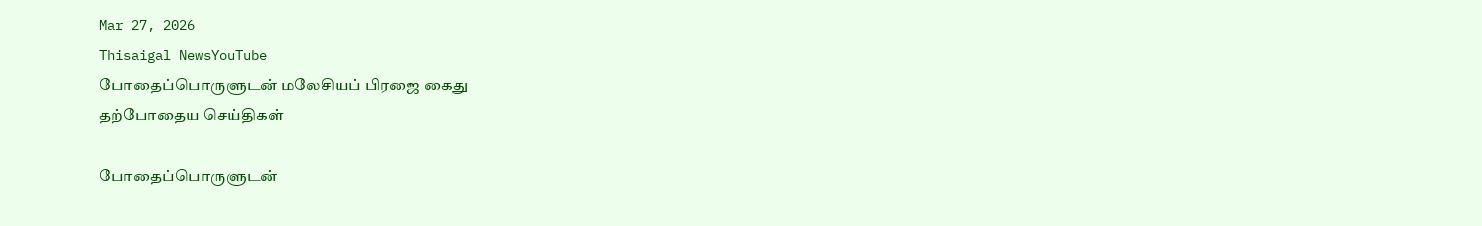Mar 27, 2026
Thisaigal NewsYouTube
போதைப்பொருளுடன் மலேசியப் பிரஜை கைது
தற்போதைய செய்திகள்

போதைப்பொருளுடன்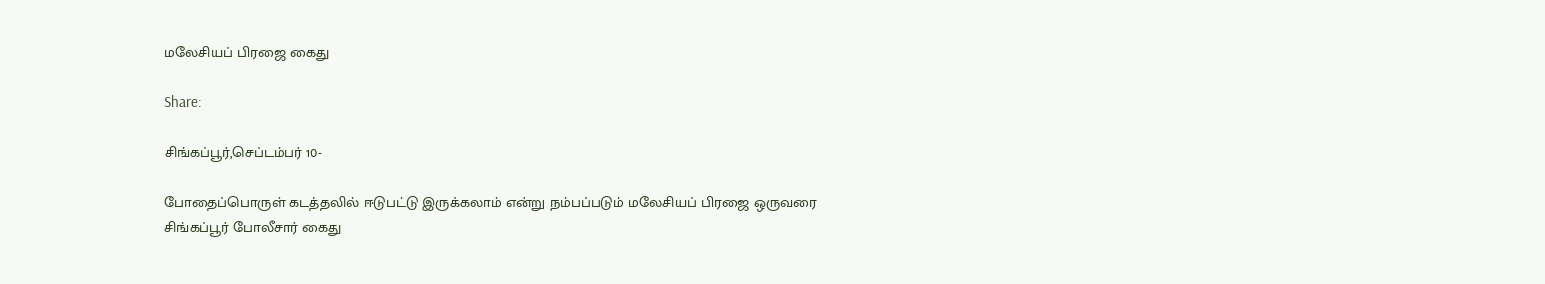மலேசியப் பிரஜை கைது

Share:

சிங்கப்பூர்,செப்டம்பர் 10-

போதைப்பொருள் கடத்தலில் ஈடுபட்டு இருக்கலாம் என்று நம்பப்படும் மலேசியப் பிரஜை ஒருவரை சிங்கப்பூர் போலீசார் கைது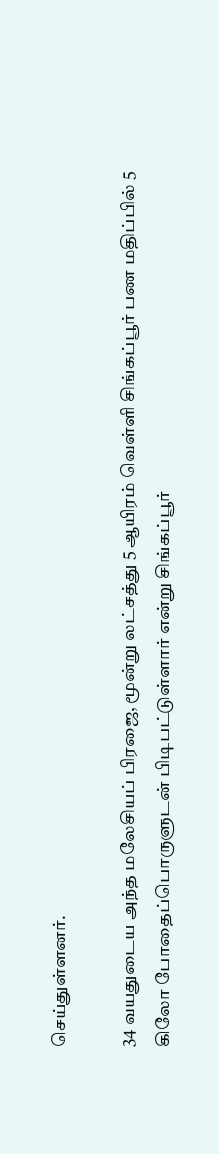செய்துள்ளனர்.

34 வயதுடைய அந்த மலேசியப் பிரஜை, மூன்று லட்சத்து 5 ஆயிரம் வெள்ளி சிங்கப்பூர் பண மதிப்பில் 5 கிலோ போதைப்பொருளுடன் பிடிபட்டுள்ளார் என்று சிங்கப்பூர்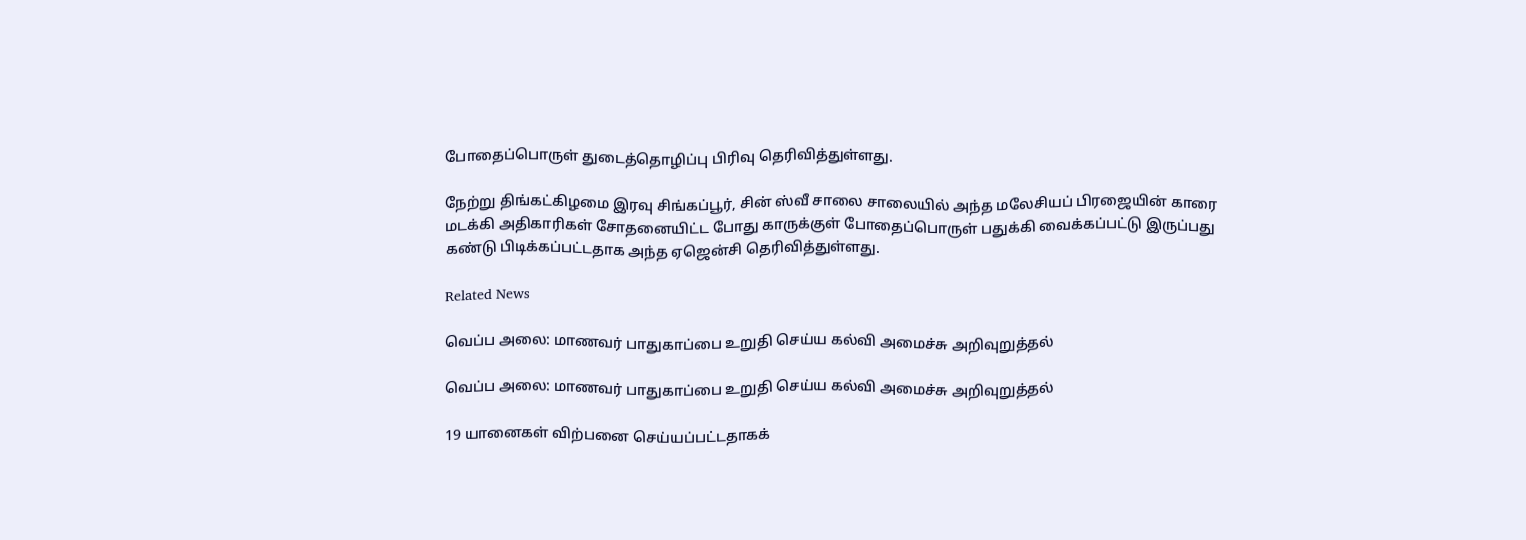போதைப்பொருள் துடைத்தொழிப்பு பிரிவு தெரிவித்துள்ளது.

நேற்று திங்கட்கிழமை இரவு சிங்கப்பூர், சின் ஸ்வீ சாலை சாலையில் அந்த மலேசியப் பிரஜையின் காரை மடக்கி அதிகாரிகள் சோதனையிட்ட போது காருக்குள் போதைப்பொருள் பதுக்கி வைக்கப்பட்டு இருப்பது கண்டு பிடிக்கப்பட்டதாக அந்த ஏஜென்சி தெரிவித்துள்ளது.

Related News

வெப்ப அலை: மாணவர் பாதுகாப்பை உறுதி செய்ய கல்வி அமைச்சு அறிவுறுத்தல்

வெப்ப அலை: மாணவர் பாதுகாப்பை உறுதி செய்ய கல்வி அமைச்சு அறிவுறுத்தல்

19 யானைகள் விற்பனை செய்யப்பட்டதாகக்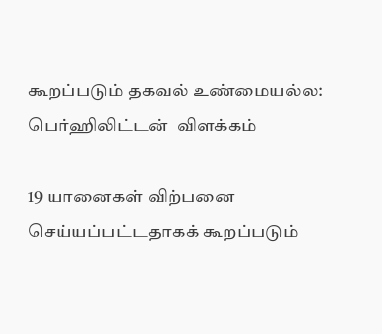கூறப்படும் தகவல் உண்மையல்ல: பெர்ஹிலிட்டன்  விளக்கம்

19 யானைகள் விற்பனை செய்யப்பட்டதாகக் கூறப்படும்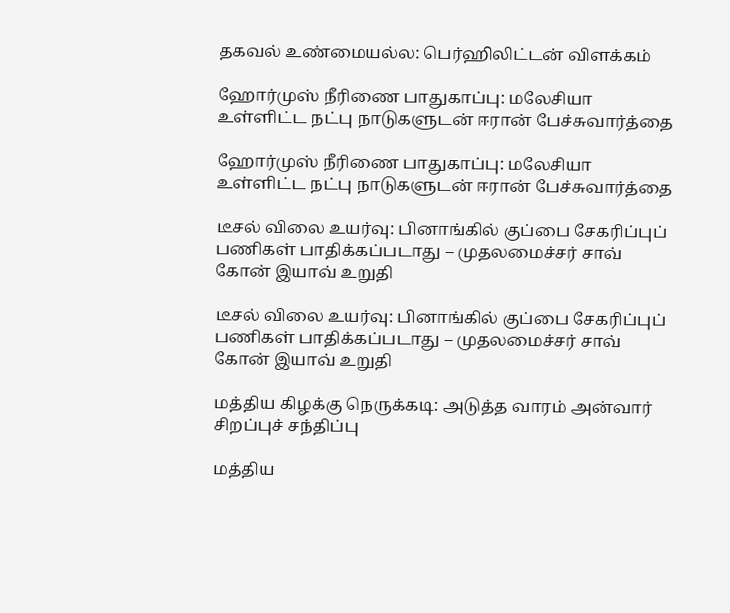தகவல் உண்மையல்ல: பெர்ஹிலிட்டன் விளக்கம்

ஹோர்முஸ் நீரிணை பாதுகாப்பு: மலேசியா உள்ளிட்ட நட்பு நாடுகளுடன் ஈரான் பேச்சுவார்த்தை

ஹோர்முஸ் நீரிணை பாதுகாப்பு: மலேசியா உள்ளிட்ட நட்பு நாடுகளுடன் ஈரான் பேச்சுவார்த்தை

டீசல் விலை உயர்வு: பினாங்கில் குப்பை சேகரிப்புப் பணிகள் பாதிக்கப்படாது – முதலமைச்சர் சாவ் கோன் இயாவ் உறுதி

டீசல் விலை உயர்வு: பினாங்கில் குப்பை சேகரிப்புப் பணிகள் பாதிக்கப்படாது – முதலமைச்சர் சாவ் கோன் இயாவ் உறுதி

மத்திய கிழக்கு நெருக்கடி: அடுத்த வாரம் அன்வார் சிறப்புச் சந்திப்பு

மத்திய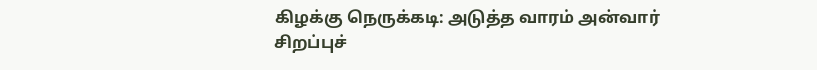கிழக்கு நெருக்கடி: அடுத்த வாரம் அன்வார் சிறப்புச்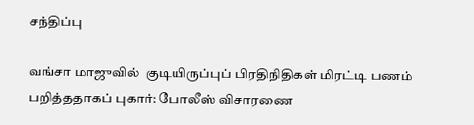சந்திப்பு

வங்சா மாஜுவில்  குடியிருப்புப் பிரதிநிதிகள் மிரட்டி பணம் பறித்ததாகப் புகார்: போலீஸ் விசாரணை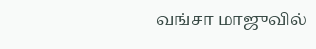வங்சா மாஜுவில்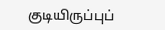குடியிருப்புப்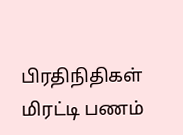பிரதிநிதிகள் மிரட்டி பணம்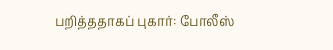பறித்ததாகப் புகார்: போலீஸ்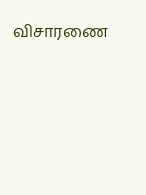விசாரணை